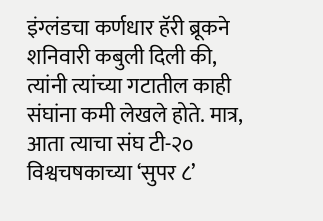इंग्लंडचा कर्णधार हॅरी ब्रूकने शनिवारी कबुली दिली की, त्यांनी त्यांच्या गटातील काही संघांना कमी लेखले होते. मात्र, आता त्याचा संघ टी-२० विश्वचषकाच्या ‘सुपर ८’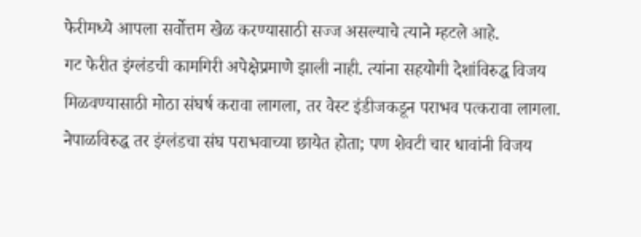फेरीमध्ये आपला सर्वोत्तम खेळ करण्यासाठी सज्ज असल्याचे त्याने म्हटले आहे.
गट फेरीत इंग्लंडची कामगिरी अपेक्षेप्रमाणे झाली नाही. त्यांना सहयोगी देशांविरुद्ध विजय मिळवण्यासाठी मोठा संघर्ष करावा लागला, तर वेस्ट इंडीजकडून पराभव पत्करावा लागला. नेपाळविरुद्ध तर इंग्लंडचा संघ पराभवाच्या छायेत होता; पण शेवटी चार धावांनी विजय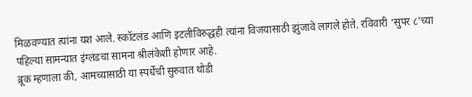मिळवण्यात त्यांना यश आले. स्कॉटलंड आणि इटलीविरुद्धही त्यांना विजयासाठी झुंजावे लागले होते. रविवारी ‘सुपर ८’च्या पहिल्या सामन्यात इंग्लंडचा सामना श्रीलंकेशी होणार आहे.
ब्रूक म्हणाला की, आमच्यासाठी या स्पर्धेची सुरुवात थोडी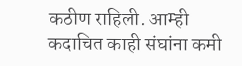कठीण राहिली. आम्ही कदाचित काही संघांना कमी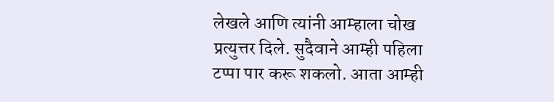लेखले आणि त्यांनी आम्हाला चोख प्रत्युत्तर दिले. सुदैवाने आम्ही पहिला टप्पा पार करू शकलो. आता आम्ही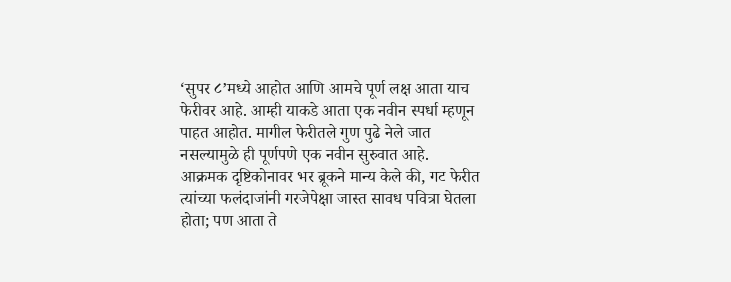‘सुपर ८’मध्ये आहोत आणि आमचे पूर्ण लक्ष आता याच फेरीवर आहे. आम्ही याकडे आता एक नवीन स्पर्धा म्हणून पाहत आहोत. मागील फेरीतले गुण पुढे नेले जात नसल्यामुळे ही पूर्णपणे एक नवीन सुरुवात आहे.
आक्रमक दृष्टिकोनावर भर ब्रूकने मान्य केले की, गट फेरीत त्यांच्या फलंदाजांनी गरजेपेक्षा जास्त सावध पवित्रा घेतला होता; पण आता ते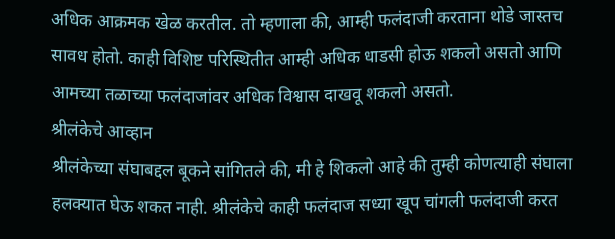अधिक आक्रमक खेळ करतील. तो म्हणाला की, आम्ही फलंदाजी करताना थोडे जास्तच सावध होतो. काही विशिष्ट परिस्थितीत आम्ही अधिक धाडसी होऊ शकलो असतो आणि आमच्या तळाच्या फलंदाजांवर अधिक विश्वास दाखवू शकलो असतो.
श्रीलंकेचे आव्हान
श्रीलंकेच्या संघाबद्दल बूकने सांगितले की, मी हे शिकलो आहे की तुम्ही कोणत्याही संघाला हलक्यात घेऊ शकत नाही. श्रीलंकेचे काही फलंदाज सध्या खूप चांगली फलंदाजी करत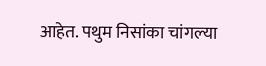आहेत. पथुम निसांका चांगल्या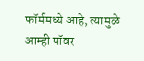फॉर्ममध्ये आहे, त्यामुळे आम्ही पॉवर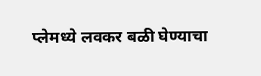प्लेमध्ये लवकर बळी घेण्याचा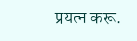प्रयत्न करू.